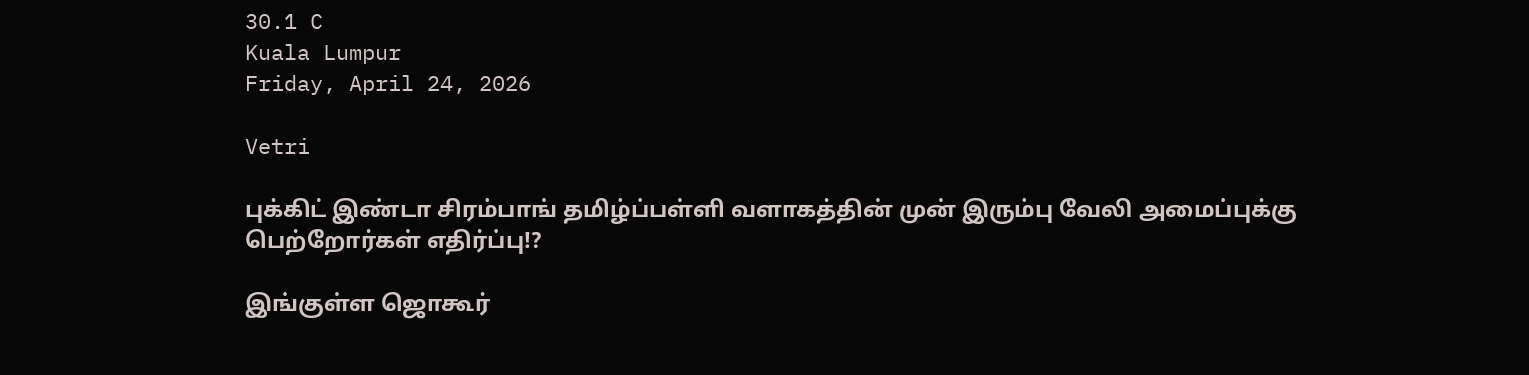30.1 C
Kuala Lumpur
Friday, April 24, 2026

Vetri

புக்கிட் இண்டா சிரம்பாங் தமிழ்ப்பள்ளி வளாகத்தின் முன் இரும்பு வேலி அமைப்புக்கு பெற்றோர்கள் எதிர்ப்பு!?

இங்குள்ள ஜொகூர்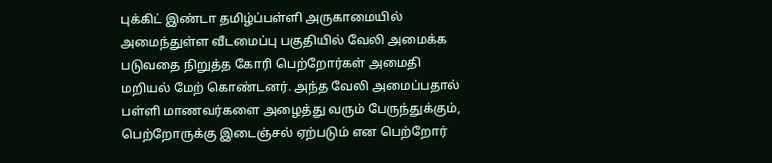புக்கிட் இண்டா தமிழ்ப்பள்ளி அருகாமையில் அமைந்துள்ள வீடமைப்பு பகுதியில் வேலி அமைக்க படுவதை நிறுத்த கோரி பெற்றோர்கள் அமைதி மறியல் மேற் கொண்டனர். அந்த வேலி அமைப்பதால் பள்ளி மாணவர்களை அழைத்து வரும் பேருந்துக்கும், பெற்றோருக்கு இடைஞ்சல் ஏற்படும் என பெற்றோர்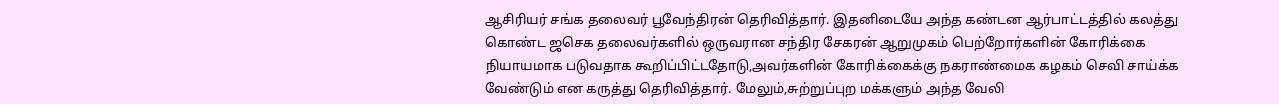ஆசிரியர் சங்க தலைவர் பூவேந்திரன் தெரிவித்தார். இதனிடையே அந்த கண்டன ஆர்பாட்டத்தில் கலத்து கொண்ட ஜசெக தலைவர்களில் ஒருவரான சந்திர சேகரன் ஆறுமுகம் பெற்றோர்களின் கோரிக்கை நியாயமாக படுவதாக கூறிப்பிட்டதோடு,அவர்களின் கோரிக்கைக்கு நகராண்மைக கழகம் செவி சாய்க்க வேண்டும் என கருத்து தெரிவித்தார். மேலும்,சுற்றுப்புற மக்களும் அந்த வேலி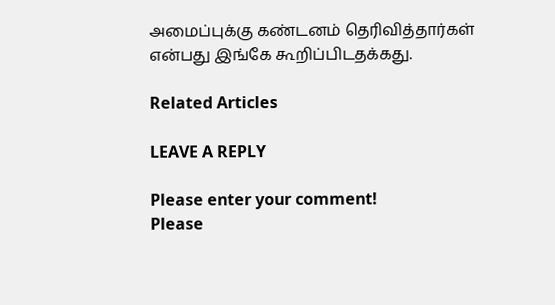அமைப்புக்கு கண்டனம் தெரிவித்தார்கள் என்பது இங்கே கூறிப்பிடதக்கது.

Related Articles

LEAVE A REPLY

Please enter your comment!
Please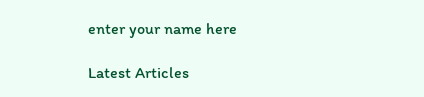enter your name here

Latest Articles